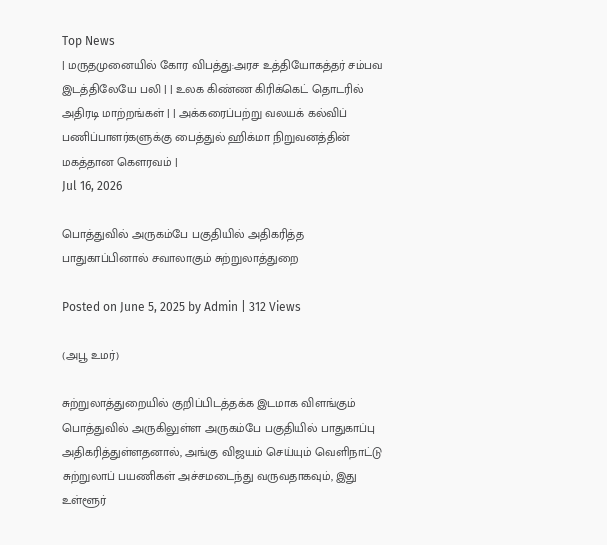Top News
| மருதமுனையில் கோர விபத்து:அரச உத்தியோகத்தர் சம்பவ இடத்திலேயே பலி | | உலக கிண்ண கிரிக்கெட் தொடரில் அதிரடி மாற்றங்கள் | | அக்கரைப்பற்று வலயக் கல்விப் பணிப்பாளர்களுக்கு பைத்துல் ஹிக்மா நிறுவனத்தின் மகத்தான கௌரவம் |
Jul 16, 2026

பொத்துவில் அருகம்பே பகுதியில் அதிகரித்த பாதுகாப்பினால் சவாலாகும் சுற்றுலாத்துறை

Posted on June 5, 2025 by Admin | 312 Views

(அபூ உமர்)

சுற்றுலாத்துறையில் குறிப்பிடத்தக்க இடமாக விளங்கும் பொத்துவில் அருகிலுள்ள அருகம்பே பகுதியில் பாதுகாப்பு அதிகரித்துள்ளதனால், அங்கு விஜயம் செய்யும் வெளிநாட்டு சுற்றுலாப் பயணிகள் அச்சமடைந்து வருவதாகவும், இது உள்ளூர்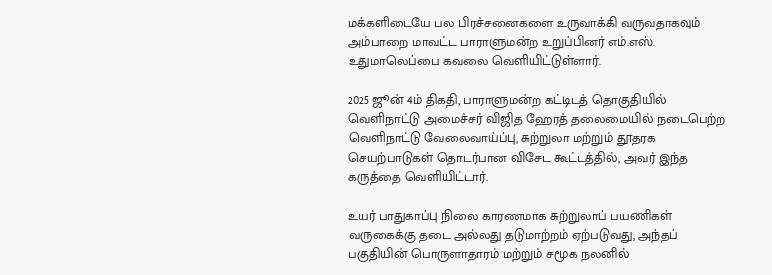மக்களிடையே பல பிரச்சனைகளை உருவாக்கி வருவதாகவும் அம்பாறை மாவட்ட பாராளுமன்ற உறுப்பினர் எம்.எஸ். உதுமாலெப்பை கவலை வெளியிட்டுள்ளார்.

2025 ஜூன் 4ம் திகதி, பாராளுமன்ற கட்டிடத் தொகுதியில் வெளிநாட்டு அமைச்சர் விஜித ஹேரத் தலைமையில் நடைபெற்ற வெளிநாட்டு வேலைவாய்ப்பு, சுற்றுலா மற்றும் தூதரக செயற்பாடுகள் தொடர்பான விசேட கூட்டத்தில், அவர் இந்த கருத்தை வெளியிட்டார்.

உயர் பாதுகாப்பு நிலை காரணமாக சுற்றுலாப் பயணிகள் வருகைக்கு தடை அல்லது தடுமாற்றம் ஏற்படுவது, அந்தப் பகுதியின் பொருளாதாரம் மற்றும் சமூக நலனில்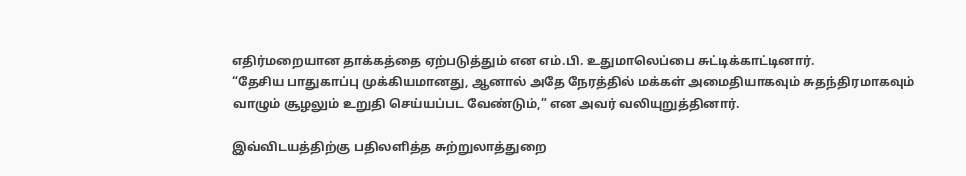எதிர்மறையான தாக்கத்தை ஏற்படுத்தும் என எம்.பி. உதுமாலெப்பை சுட்டிக்காட்டினார்.
“தேசிய பாதுகாப்பு முக்கியமானது, ஆனால் அதே நேரத்தில் மக்கள் அமைதியாகவும் சுதந்திரமாகவும் வாழும் சூழலும் உறுதி செய்யப்பட வேண்டும்,” என அவர் வலியுறுத்தினார்.

இவ்விடயத்திற்கு பதிலளித்த சுற்றுலாத்துறை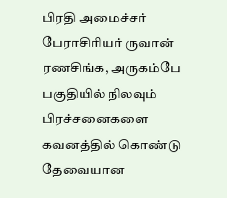பிரதி அமைச்சர் பேராசிரியர் ருவான் ரணசிங்க, அருகம்பே பகுதியில் நிலவும் பிரச்சனைகளை கவனத்தில் கொண்டு தேவையான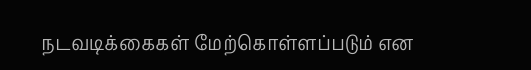நடவடிக்கைகள் மேற்கொள்ளப்படும் என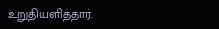உறுதியளித்தார்.